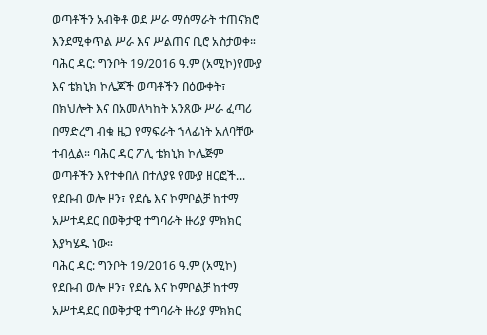ወጣቶችን አብቅቶ ወደ ሥራ ማሰማራት ተጠናክሮ እንደሚቀጥል ሥራ እና ሥልጠና ቢሮ አስታወቀ።
ባሕር ዳር: ግንቦት 19/2016 ዓ.ም (አሚኮ)የሙያ እና ቴክኒክ ኮሌጆች ወጣቶችን በዕውቀት፣ በክህሎት እና በአመለካከት አንጸው ሥራ ፈጣሪ በማድረግ ብቁ ዜጋ የማፍራት ኀላፊነት አለባቸው ተብሏል። ባሕር ዳር ፖሊ ቴክኒክ ኮሌጅም ወጣቶችን እየተቀበለ በተለያዩ የሙያ ዘርፎች...
የደቡብ ወሎ ዞን፣ የደሴ እና ኮምቦልቻ ከተማ አሥተዳደር በወቅታዊ ተግባራት ዙሪያ ምክክር እያካሄዱ ነው።
ባሕር ዳር: ግንቦት 19/2016 ዓ.ም (አሚኮ) የደቡብ ወሎ ዞን፣ የደሴ እና ኮምቦልቻ ከተማ አሥተዳደር በወቅታዊ ተግባራት ዙሪያ ምክክር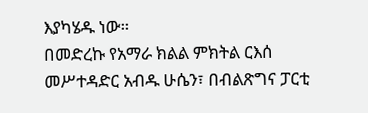እያካሄዱ ነው።
በመድረኩ የአማራ ክልል ምክትል ርእሰ መሥተዳድር አብዱ ሁሴን፣ በብልጽግና ፓርቲ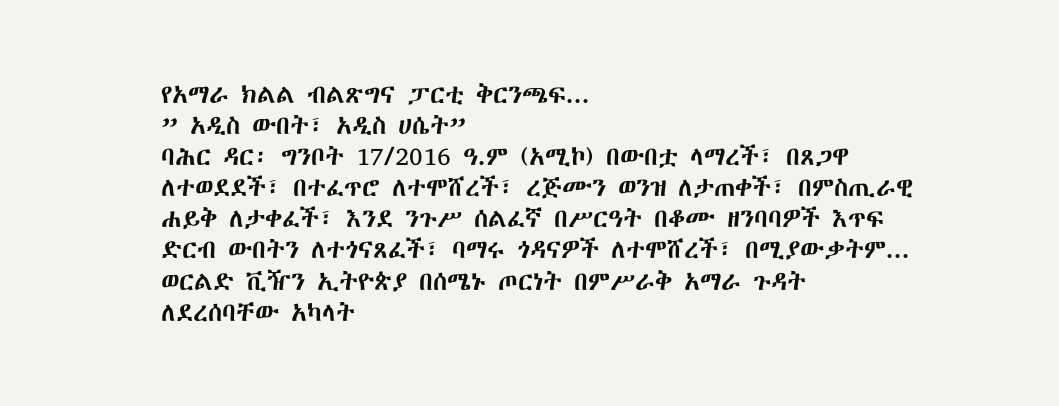የአማራ ክልል ብልጽግና ፓርቲ ቅርንጫፍ...
” አዲስ ውበት፣ አዲስ ሀሴት”
ባሕር ዳር፡ ግንቦት 17/2016 ዓ.ም (አሚኮ) በውበቷ ላማረች፣ በጸጋዋ ለተወደደች፣ በተፈጥሮ ለተሞሸረች፣ ረጅሙን ወንዝ ለታጠቀች፣ በምስጢራዊ ሐይቅ ለታቀፈች፣ እንደ ንጉሥ ሰልፈኛ በሥርዓት በቆሙ ዘንባባዎች እጥፍ ድርብ ውበትን ለተጎናጸፈች፣ ባማሩ ጎዳናዎች ለተሞሸረች፣ በሚያውቃትም...
ወርልድ ቪዥን ኢትዮጵያ በሰሜኑ ጦርነት በምሥራቅ አማራ ጉዳት ለደረሰባቸው አካላት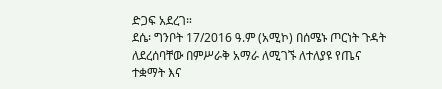ድጋፍ አደረገ።
ደሴ፡ ግንቦት 17/2016 ዓ.ም (አሚኮ) በሰሜኑ ጦርነት ጉዳት ለደረሰባቸው በምሥራቅ አማራ ለሚገኙ ለተለያዩ የጤና ተቋማት እና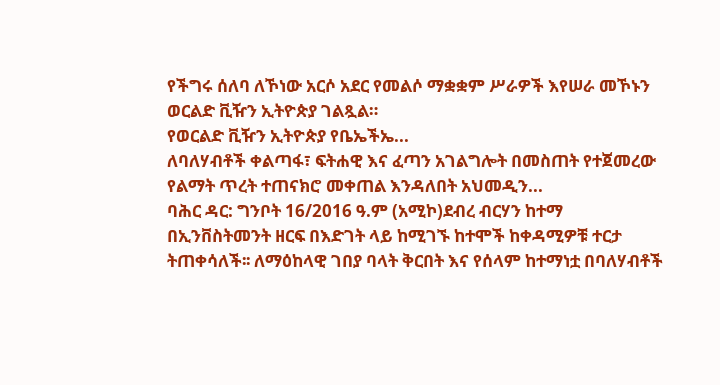የችግሩ ሰለባ ለኾነው አርሶ አደር የመልሶ ማቋቋም ሥራዎች እየሠራ መኾኑን ወርልድ ቪዥን ኢትዮጵያ ገልጿል።
የወርልድ ቪዥን ኢትዮጵያ የቤኤችኤ...
ለባለሃብቶች ቀልጣፋ፣ ፍትሐዊ እና ፈጣን አገልግሎት በመስጠት የተጀመረው የልማት ጥረት ተጠናክሮ መቀጠል እንዳለበት አህመዲን...
ባሕር ዳር: ግንቦት 16/2016 ዓ.ም (አሚኮ)ደብረ ብርሃን ከተማ በኢንቨስትመንት ዘርፍ በእድገት ላይ ከሚገኙ ከተሞች ከቀዳሚዎቹ ተርታ ትጠቀሳለች፡፡ ለማዕከላዊ ገበያ ባላት ቅርበት እና የሰላም ከተማነቷ በባለሃብቶች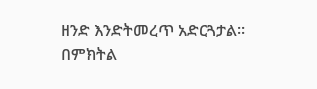ዘንድ እንድትመረጥ አድርጓታል፡፡
በምክትል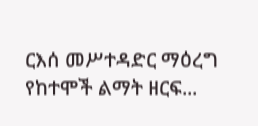ርእሰ መሥተዳድር ማዕረግ የከተሞች ልማት ዘርፍ...